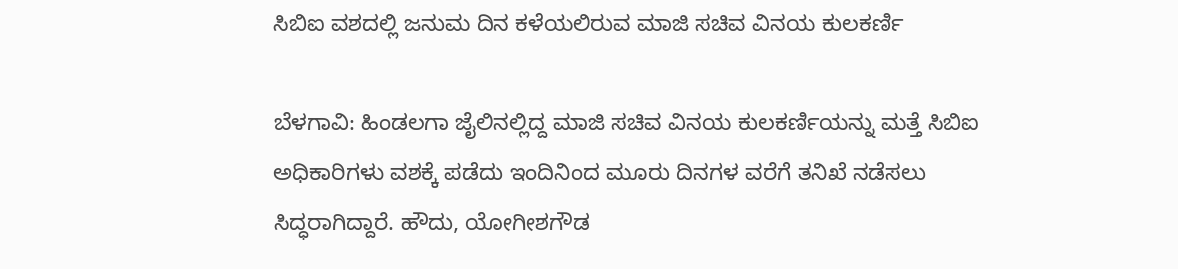ಸಿಬಿಐ ವಶದಲ್ಲಿ ಜನುಮ ದಿನ ಕಳೆಯಲಿರುವ ಮಾಜಿ ಸಚಿವ ವಿನಯ ಕುಲಕರ್ಣಿ

ಬೆಳಗಾವಿ: ಹಿಂಡಲಗಾ ಜೈಲಿನಲ್ಲಿದ್ದ ಮಾಜಿ ಸಚಿವ ವಿನಯ ಕುಲಕರ್ಣಿಯನ್ನು ಮತ್ತೆ ಸಿಬಿಐ ಅಧಿಕಾರಿಗಳು ವಶಕ್ಕೆ ಪಡೆದು ಇಂದಿನಿಂದ ಮೂರು ದಿನಗಳ ವರೆಗೆ ತನಿಖೆ ನಡೆಸಲು ಸಿದ್ಧರಾಗಿದ್ದಾರೆ. ಹೌದು, ಯೋಗೀಶಗೌಡ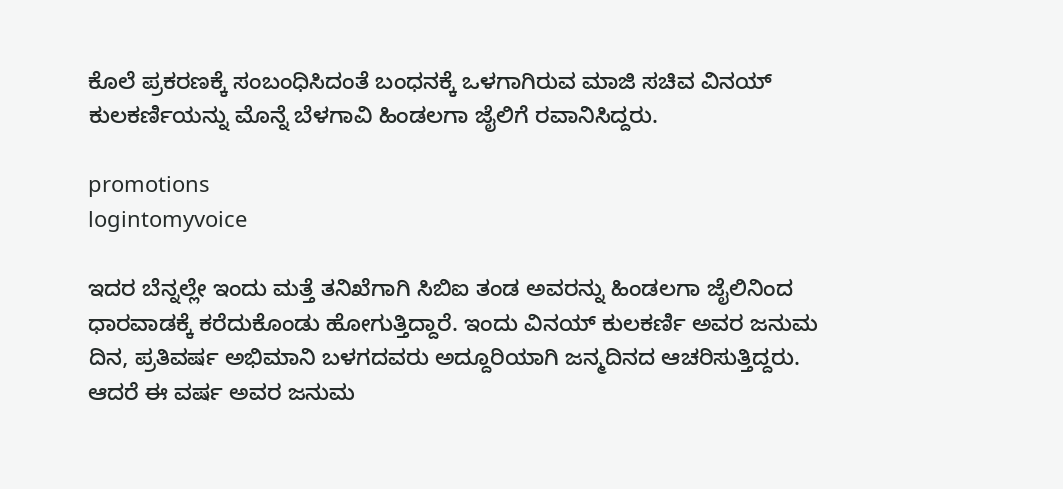ಕೊಲೆ ಪ್ರಕರಣಕ್ಕೆ ಸಂಬಂಧಿಸಿದಂತೆ ಬಂಧನಕ್ಕೆ ಒಳಗಾಗಿರುವ ಮಾಜಿ ಸಚಿವ ವಿನಯ್ ಕುಲಕರ್ಣಿಯನ್ನು ಮೊನ್ನೆ ಬೆಳಗಾವಿ ಹಿಂಡಲಗಾ ಜೈಲಿಗೆ ರವಾನಿಸಿದ್ದರು.

promotions
logintomyvoice

ಇದರ ಬೆನ್ನಲ್ಲೇ ಇಂದು ಮತ್ತೆ ತನಿಖೆಗಾಗಿ ಸಿಬಿಐ ತಂಡ ಅವರನ್ನು ಹಿಂಡಲಗಾ ಜೈಲಿನಿಂದ ಧಾರವಾಡಕ್ಕೆ ಕರೆದುಕೊಂಡು ಹೋಗುತ್ತಿದ್ದಾರೆ. ಇಂದು ವಿನಯ್ ಕುಲಕರ್ಣಿ ಅವರ ಜನುಮ ದಿನ, ಪ್ರತಿವರ್ಷ ಅಭಿಮಾನಿ ಬಳಗದವರು ಅದ್ದೂರಿಯಾಗಿ ಜನ್ಮದಿನದ ಆಚರಿಸುತ್ತಿದ್ದರು. ಆದರೆ ಈ ವರ್ಷ ಅವರ ಜನುಮ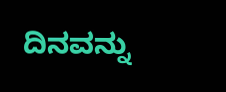ದಿನವನ್ನು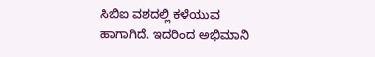ಸಿಬಿಐ ವಶದಲ್ಲಿ ಕಳೆಯುವ ಹಾಗಾಗಿದೆ. ಇದರಿಂದ ಅಭಿಮಾನಿ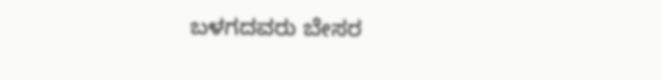ಬಳಗದವರು ಬೇಸರ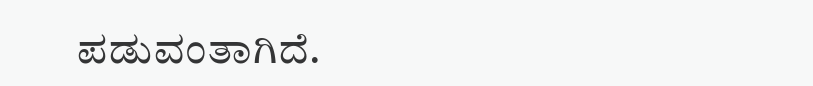ಪಡುವಂತಾಗಿದೆ.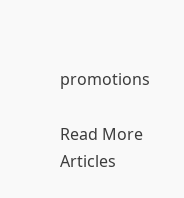promotions

Read More Articles